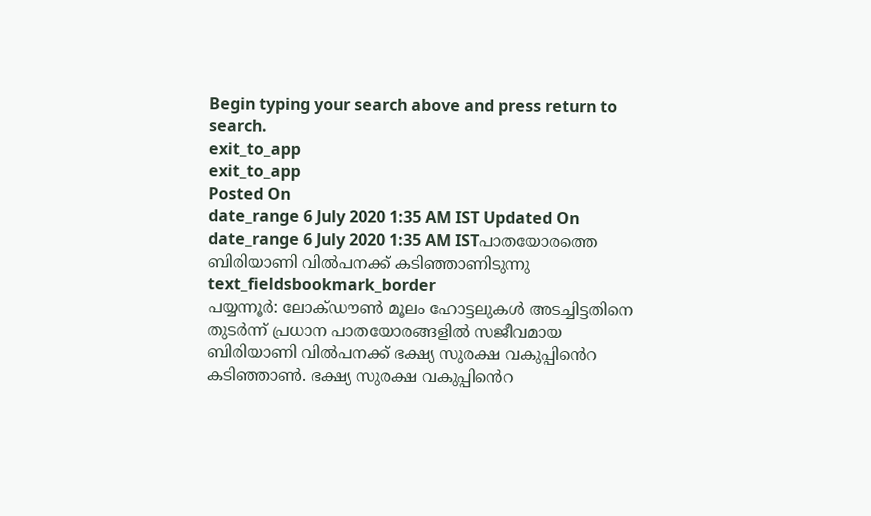Begin typing your search above and press return to search.
exit_to_app
exit_to_app
Posted On
date_range 6 July 2020 1:35 AM IST Updated On
date_range 6 July 2020 1:35 AM ISTപാതയോരത്തെ ബിരിയാണി വിൽപനക്ക് കടിഞ്ഞാണിടുന്നു
text_fieldsbookmark_border
പയ്യന്നൂർ: ലോക്ഡൗൺ മൂലം ഹോട്ടലുകൾ അടച്ചിട്ടതിനെ തുടർന്ന് പ്രധാന പാതയോരങ്ങളിൽ സജീവമായ ബിരിയാണി വിൽപനക്ക് ഭക്ഷ്യ സുരക്ഷ വകുപ്പിൻെറ കടിഞ്ഞാൺ. ഭക്ഷ്യ സുരക്ഷ വകുപ്പിൻെറ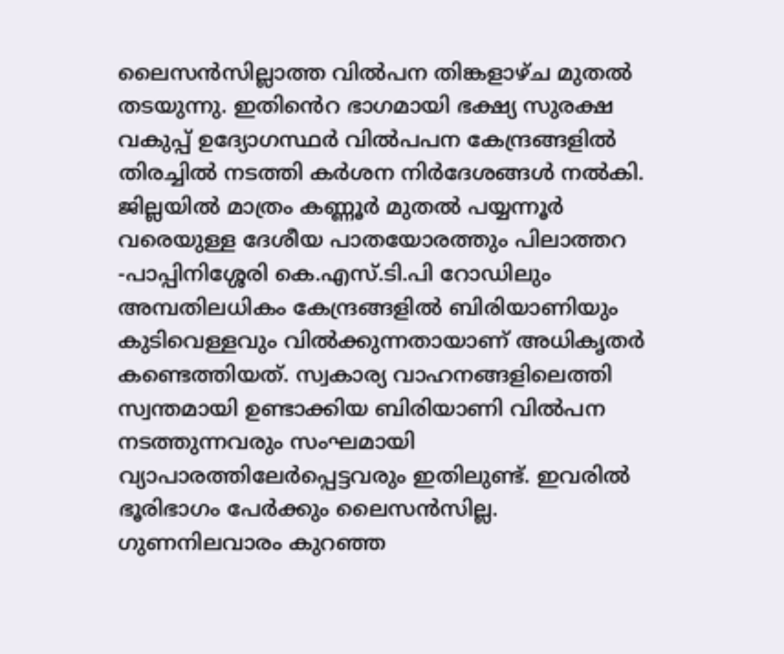ലൈസൻസില്ലാത്ത വിൽപന തിങ്കളാഴ്ച മുതൽ തടയുന്നു. ഇതിൻെറ ഭാഗമായി ഭക്ഷ്യ സുരക്ഷ വകുപ്പ് ഉദ്യോഗസ്ഥർ വിൽപപന കേന്ദ്രങ്ങളിൽ തിരച്ചിൽ നടത്തി കർശന നിർദേശങ്ങൾ നൽകി. ജില്ലയിൽ മാത്രം കണ്ണൂർ മുതൽ പയ്യന്നൂർ വരെയുള്ള ദേശീയ പാതയോരത്തും പിലാത്തറ -പാപ്പിനിശ്ശേരി കെ.എസ്.ടി.പി റോഡിലും അമ്പതിലധികം കേന്ദ്രങ്ങളിൽ ബിരിയാണിയും കുടിവെള്ളവും വിൽക്കുന്നതായാണ് അധികൃതർ കണ്ടെത്തിയത്. സ്വകാര്യ വാഹനങ്ങളിലെത്തി സ്വന്തമായി ഉണ്ടാക്കിയ ബിരിയാണി വിൽപന നടത്തുന്നവരും സംഘമായി വ്യാപാരത്തിലേർപ്പെട്ടവരും ഇതിലുണ്ട്. ഇവരിൽ ഭൂരിഭാഗം പേർക്കും ലൈസൻസില്ല. ഗുണനിലവാരം കുറഞ്ഞ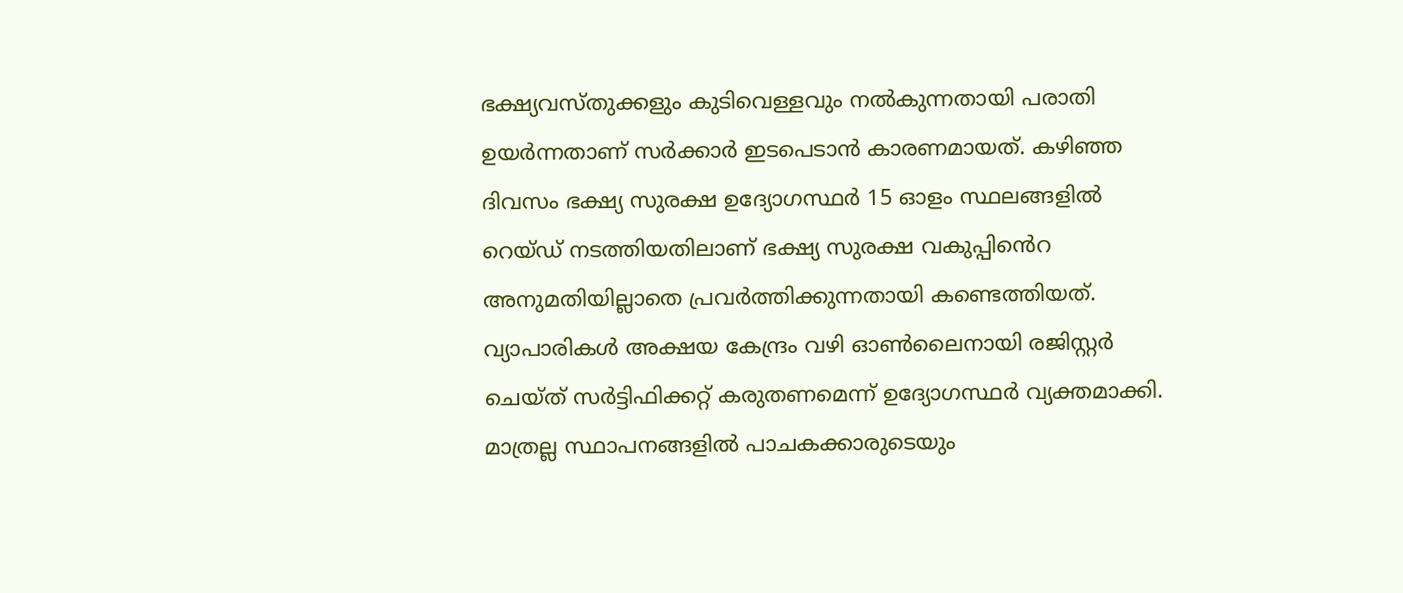ഭക്ഷ്യവസ്തുക്കളും കുടിവെള്ളവും നൽകുന്നതായി പരാതി ഉയർന്നതാണ് സർക്കാർ ഇടപെടാൻ കാരണമായത്. കഴിഞ്ഞ ദിവസം ഭക്ഷ്യ സുരക്ഷ ഉദ്യോഗസ്ഥർ 15 ഓളം സ്ഥലങ്ങളിൽ റെയ്ഡ് നടത്തിയതിലാണ് ഭക്ഷ്യ സുരക്ഷ വകുപ്പിൻെറ അനുമതിയില്ലാതെ പ്രവർത്തിക്കുന്നതായി കണ്ടെത്തിയത്. വ്യാപാരികൾ അക്ഷയ കേന്ദ്രം വഴി ഓൺലൈനായി രജിസ്റ്റർ ചെയ്ത് സർട്ടിഫിക്കറ്റ് കരുതണമെന്ന് ഉദ്യോഗസ്ഥർ വ്യക്തമാക്കി. മാത്രല്ല സ്ഥാപനങ്ങളിൽ പാചകക്കാരുടെയും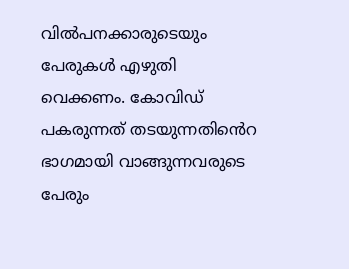വിൽപനക്കാരുടെയും പേരുകൾ എഴുതി വെക്കണം. കോവിഡ് പകരുന്നത് തടയുന്നതിൻെറ ഭാഗമായി വാങ്ങുന്നവരുടെ പേരും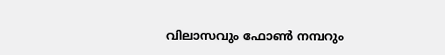വിലാസവും ഫോൺ നമ്പറും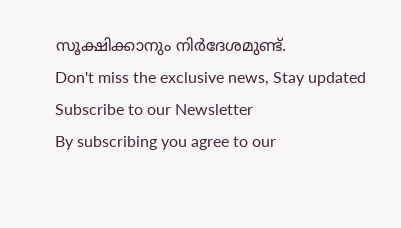സൂക്ഷിക്കാനും നിർദേശമുണ്ട്.
Don't miss the exclusive news, Stay updated
Subscribe to our Newsletter
By subscribing you agree to our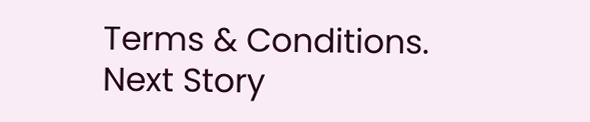Terms & Conditions.
Next Story